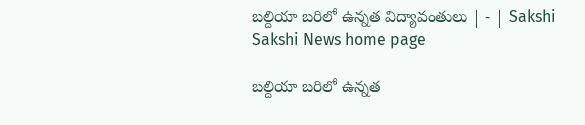బల్దియా బరిలో ఉన్నత విద్యావంతులు | - | Sakshi
Sakshi News home page

బల్దియా బరిలో ఉన్నత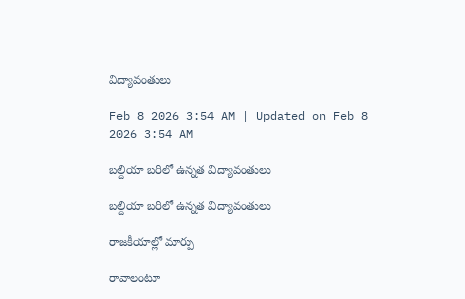విద్యావంతులు

Feb 8 2026 3:54 AM | Updated on Feb 8 2026 3:54 AM

బల్దియా బరిలో ఉన్నత విద్యావంతులు

బల్దియా బరిలో ఉన్నత విద్యావంతులు

రాజకీయాల్లో మార్పు

రావాలంటూ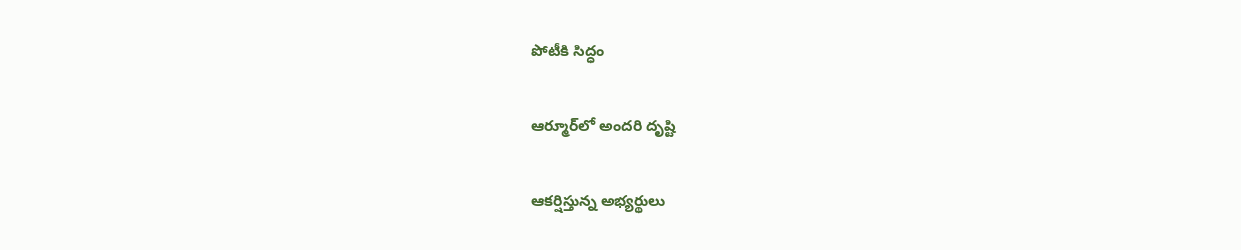పోటీకి సిద్ధం

ఆర్మూర్‌లో అందరి దృష్టి

ఆకర్షిస్తున్న అభ్యర్థులు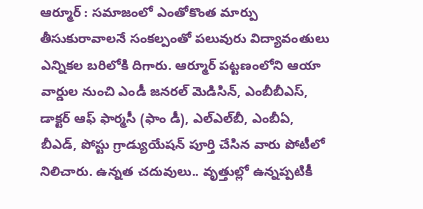ఆర్మూర్‌ : సమాజంలో ఎంతోకొంత మార్పు తీసుకురావాలనే సంకల్పంతో పలువురు విద్యావంతులు ఎన్నికల బరిలోకి దిగారు. ఆర్మూర్‌ పట్టణంలోని ఆయా వార్డుల నుంచి ఎండీ జనరల్‌ మెడిసిన్‌, ఎంబీబీఎస్‌, డాక్టర్‌ ఆఫ్‌ ఫార్మసీ (ఫాం డీ), ఎల్‌ఎల్‌బీ, ఎంబీఏ, బీఎడ్‌, పోస్టు గ్రాడ్యుయేషన్‌ పూర్తి చేసిన వారు పోటీలో నిలిచారు. ఉన్నత చదువులు.. వృత్తుల్లో ఉన్నప్పటికీ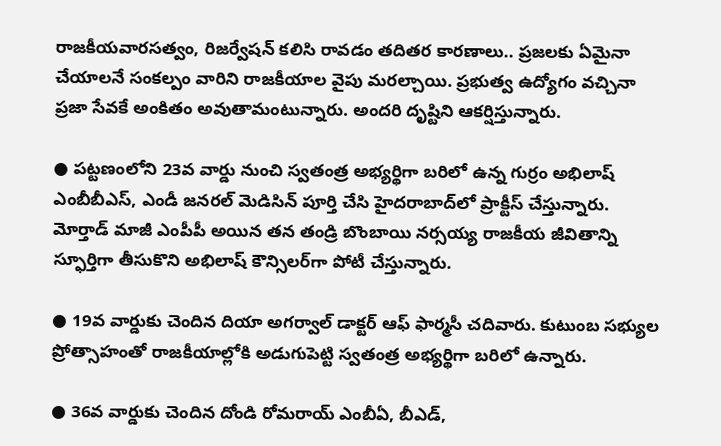రాజకీయవారసత్వం, రిజర్వేషన్‌ కలిసి రావడం తదితర కారణాలు.. ప్రజలకు ఏమైనా చేయాలనే సంకల్పం వారిని రాజకీయాల వైపు మరల్చాయి. ప్రభుత్వ ఉద్యోగం వచ్చినా ప్రజా సేవకే అంకితం అవుతామంటున్నారు. అందరి దృష్టిని ఆకర్షిస్తున్నారు.

● పట్టణంలోని 23వ వార్డు నుంచి స్వతంత్ర అభ్యర్థిగా బరిలో ఉన్న గుర్రం అభిలాష్‌ ఎంబీబీఎస్‌, ఎండీ జనరల్‌ మెడిసిన్‌ పూర్తి చేసి హైదరాబాద్‌లో ప్రాక్టీస్‌ చేస్తున్నారు. మోర్తాడ్‌ మాజీ ఎంపీపీ అయిన తన తండ్రి బొంబాయి నర్సయ్య రాజకీయ జీవితాన్ని స్ఫూర్తిగా తీసుకొని అభిలాష్‌ కౌన్సిలర్‌గా పోటీ చేస్తున్నారు.

● 19వ వార్డుకు చెందిన దియా అగర్వాల్‌ డాక్టర్‌ ఆఫ్‌ ఫార్మసీ చదివారు. కుటుంబ సభ్యుల ప్రోత్సాహంతో రాజకీయాల్లోకి అడుగుపెట్టి స్వతంత్ర అభ్యర్థిగా బరిలో ఉన్నారు.

● 36వ వార్డుకు చెందిన దోండి రోమరాయ్‌ ఎంబీఏ, బీఎడ్‌,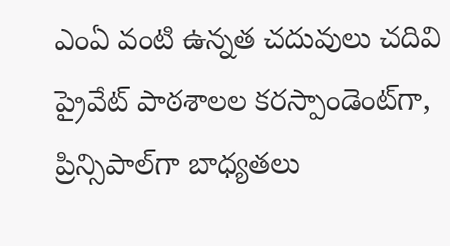ఎంఏ వంటి ఉన్నత చదువులు చదివి ప్రైవేట్‌ పాఠశాలల కరస్పాండెంట్‌గా, ప్రిన్సిపాల్‌గా బాధ్యతలు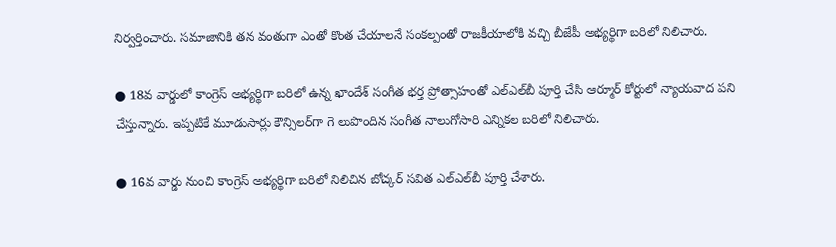నిర్వర్తించారు. సమాజానికి తన వంతుగా ఎంతో కొంత చేయాలనే సంకల్పంతో రాజకీయాలోకి వచ్చి బీజేపీ అభ్యర్థిగా బరిలో నిలిచారు.

● 18వ వార్డులో కాంగ్రెస్‌ అభ్యర్థిగా బరిలో ఉన్న ఖాందేశ్‌ సంగీత భర్త ప్రోత్సాహంతో ఎల్‌ఎల్‌బీ పూర్తి చేసి ఆర్మూర్‌ కోర్టులో న్యాయవాద పని చేస్తున్నారు. ఇప్పటికే మూడుసార్లు కౌన్సిలర్‌గా గె లుపొందిన సంగీత నాలుగోసారి ఎన్నికల బరిలో నిలిచారు.

● 16వ వార్డు నుంచి కాంగ్రెస్‌ అభ్యర్థిగా బరిలో నిలిచిన బోచ్కర్‌ సవిత ఎల్‌ఎల్‌బీ పూర్తి చేశారు.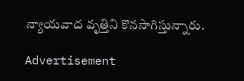న్యాయవాద వృత్తిని కొనసాగిస్తున్నారు.

Advertisement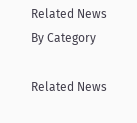Related News By Category

Related News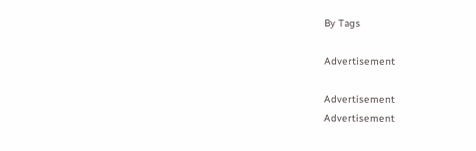By Tags

Advertisement

Advertisement
Advertisement